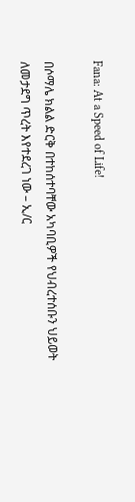Fana: At a Speed of Life!

በሶማሌ ክልል ድርቅ በተከሰተባቸው አካባቢዎች የህብረተሰቡን ህይወት ለመታደግ ጥረት እየተደረገ ነው – ኢ/ር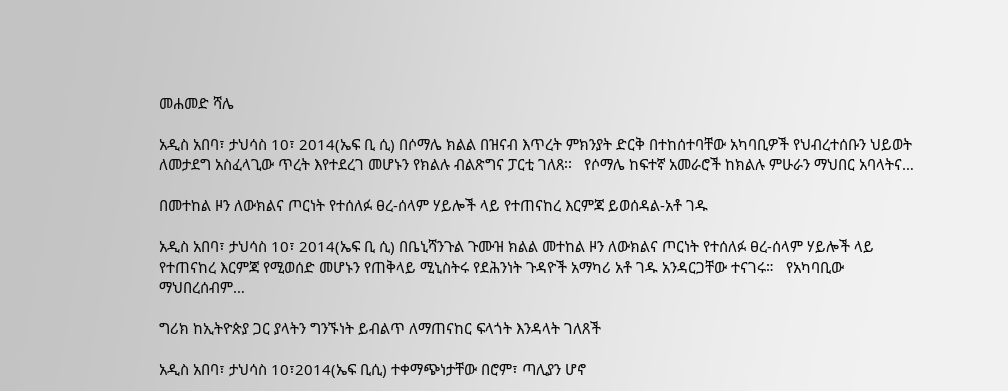መሐመድ ሻሌ

አዲስ አበባ፣ ታህሳስ 10፣ 2014(ኤፍ ቢ ሲ) በሶማሌ ክልል በዝናብ እጥረት ምክንያት ድርቅ በተከሰተባቸው አካባቢዎች የህብረተሰቡን ህይወት ለመታደግ አስፈላጊው ጥረት እየተደረገ መሆኑን የክልሉ ብልጽግና ፓርቲ ገለጸ፡፡   የሶማሌ ከፍተኛ አመራሮች ከክልሉ ምሁራን ማህበር አባላትና…

በመተከል ዞን ለውክልና ጦርነት የተሰለፉ ፀረ-ሰላም ሃይሎች ላይ የተጠናከረ እርምጃ ይወሰዳል-አቶ ገዱ

አዲስ አበባ፣ ታህሳስ 10፣ 2014(ኤፍ ቢ ሲ) በቤኒሻንጉል ጉሙዝ ክልል መተከል ዞን ለውክልና ጦርነት የተሰለፉ ፀረ-ሰላም ሃይሎች ላይ የተጠናከረ እርምጃ የሚወሰድ መሆኑን የጠቅላይ ሚኒስትሩ የደሕንነት ጉዳዮች አማካሪ አቶ ገዱ አንዳርጋቸው ተናገሩ።   የአካባቢው ማህበረሰብም…

ግሪክ ከኢትዮጵያ ጋር ያላትን ግንኙነት ይብልጥ ለማጠናከር ፍላጎት እንዳላት ገለጸች

አዲስ አበባ፣ ታህሳስ 10፣2014(ኤፍ ቢሲ) ተቀማጭነታቸው በሮም፣ ጣሊያን ሆኖ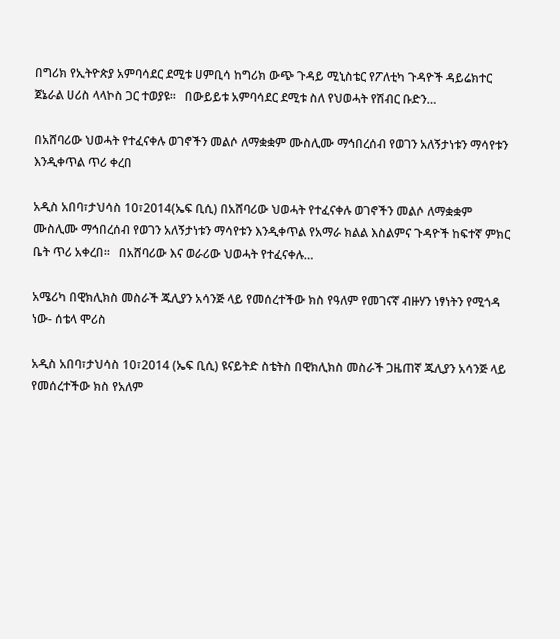በግሪክ የኢትዮጵያ አምባሳደር ደሚቱ ሀምቢሳ ከግሪክ ውጭ ጉዳይ ሚኒስቴር የፖለቲካ ጉዳዮች ዳይሬክተር ጀኔራል ሀሪስ ላላኮስ ጋር ተወያዩ።   በውይይቱ አምባሳደር ደሚቱ ስለ የህወሓት የሽብር ቡድን…

በአሸባሪው ህወሓት የተፈናቀሉ ወገኖችን መልሶ ለማቋቋም ሙስሊሙ ማኅበረሰብ የወገን አለኝታነቱን ማሳየቱን እንዲቀጥል ጥሪ ቀረበ

አዲስ አበባ፣ታህሳስ 10፣2014(ኤፍ ቢሲ) በአሸባሪው ህወሓት የተፈናቀሉ ወገኖችን መልሶ ለማቋቋም ሙስሊሙ ማኅበረሰብ የወገን አለኝታነቱን ማሳየቱን እንዲቀጥል የአማራ ክልል እስልምና ጉዳዮች ከፍተኛ ምክር ቤት ጥሪ አቀረበ፡፡   በአሸባሪው እና ወራሪው ህወሓት የተፈናቀሉ…

አሜሪካ በዊክሊክስ መስራች ጁሊያን አሳንጅ ላይ የመሰረተችው ክስ የዓለም የመገናኛ ብዙሃን ነፃነትን የሚጎዳ ነው- ሰቴላ ሞሪስ

አዲስ አበባ፣ታህሳስ 10፣2014 (ኤፍ ቢሲ) ዩናይትድ ስቴትስ በዊክሊክስ መስራች ጋዜጠኛ ጁሊያን አሳንጅ ላይ የመሰረተችው ክስ የአለም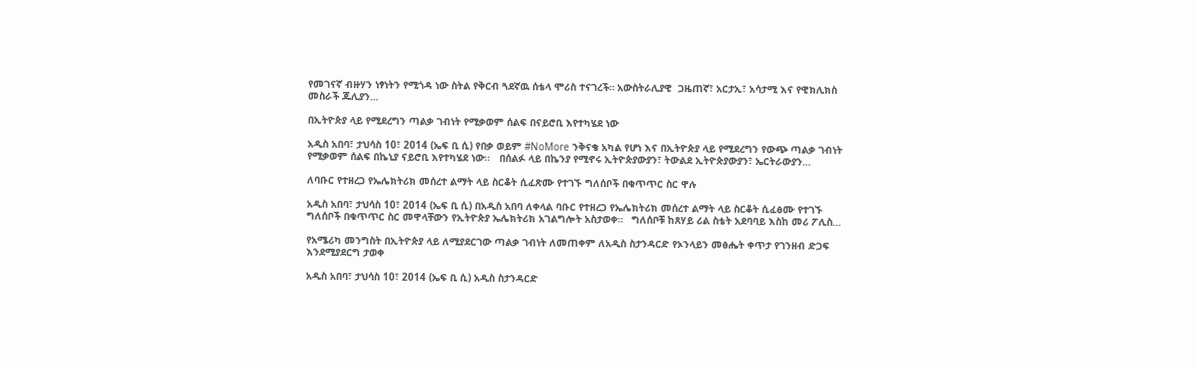የመገናኛ ብዙሃን ነፃነትን የሚጎዳ ነው ስትል የቅርብ ጓደኛዉ ሰቴላ ሞሪስ ተናገረች። አውስትራሊያዊ  ጋዜጠኛ፣ አርታኢ፣ አሳታሚ እና የዊክሊክስ መስራች ጁሊያን…

በኢትዮጵያ ላይ የሚደረግን ጣልቃ ገብነት የሚቃወም ሰልፍ በናይሮቢ እየተካሄደ ነው

አዲስ አበባ፣ ታህሳስ 10፣ 2014 (ኤፍ ቢ ሲ) የበቃ ወይም #NoMore ንቅናቄ አካል የሆነ እና በኢትዮጵያ ላይ የሚደረግን የውጭ ጣልቃ ገብነት የሚቃወም ሰልፍ በኬኒያ ናይሮቢ እየተካሄደ ነው፡፡   በሰልፉ ላይ በኬንያ የሚኖሩ ኢትዮጵያውያን፣ ትውልደ ኢትዮጵያውያን፣ ኤርትራውያን…

ለባቡር የተዘረጋ የኤሌክትሪክ መሰረተ ልማት ላይ ስርቆት ሲፈጽሙ የተገኙ ግለሰቦች በቁጥጥር ስር ዋሉ

አዲስ አበባ፣ ታህሳስ 10፣ 2014 (ኤፍ ቢ ሲ) በአዲስ አበባ ለቀላል ባቡር የተዘረጋ የኤሌክትሪክ መሰረተ ልማት ላይ ስርቆት ሲፈፅሙ የተገኙ ግለሰቦች በቁጥጥር ስር መዋላቸውን የኢትዮጵያ ኤሌክትሪክ አገልግሎት አስታወቀ።   ግለሰቦቹ ከጸሃይ ሪል ስቴት አደባባይ እስከ መሪ ፖሊስ…

የአሜሪካ መንግስት በኢትዮጵያ ላይ ለሚያደርገው ጣልቃ ገብነት ለመጠቀም ለአዲስ ስታንዳርድ የኦንላይን መፅሔት ቀጥታ የገንዘብ ድጋፍ እንደሚያደርግ ታወቀ

አዲስ አበባ፣ ታህሳስ 10፣ 2014 (ኤፍ ቢ ሲ) አዲስ ስታንዳርድ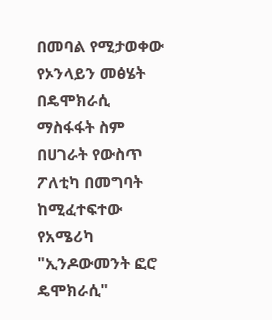በመባል የሚታወቀው የኦንላይን መፅሄት በዴሞክራሲ ማስፋፋት ስም በሀገራት የውስጥ ፖለቲካ በመግባት ከሚፈተፍተው የአሜሪካ "ኢንዶውመንት ፎሮ ዴሞክራሲ"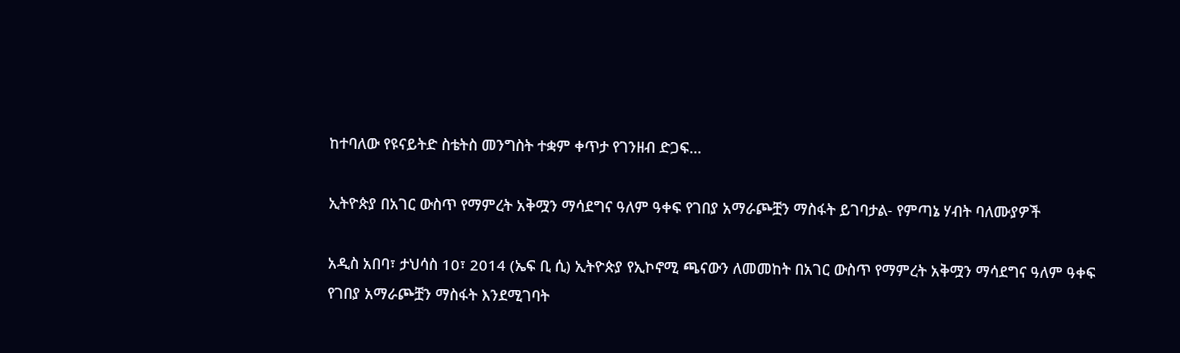ከተባለው የዩናይትድ ስቴትስ መንግስት ተቋም ቀጥታ የገንዘብ ድጋፍ…

ኢትዮጵያ በአገር ውስጥ የማምረት አቅሟን ማሳደግና ዓለም ዓቀፍ የገበያ አማራጮቿን ማስፋት ይገባታል- የምጣኔ ሃብት ባለሙያዎች

አዲስ አበባ፣ ታህሳስ 10፣ 2014 (ኤፍ ቢ ሲ) ኢትዮጵያ የኢኮኖሚ ጫናውን ለመመከት በአገር ውስጥ የማምረት አቅሟን ማሳደግና ዓለም ዓቀፍ የገበያ አማራጮቿን ማስፋት እንደሚገባት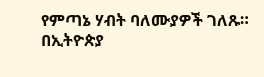የምጣኔ ሃብት ባለሙያዎች ገለጹ። በኢትዮጵያ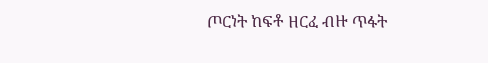ጦርነት ከፍቶ ዘርፈ ብዙ ጥፋት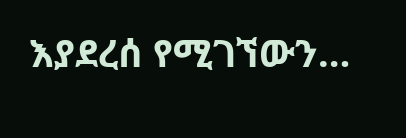እያደረሰ የሚገኘውን…